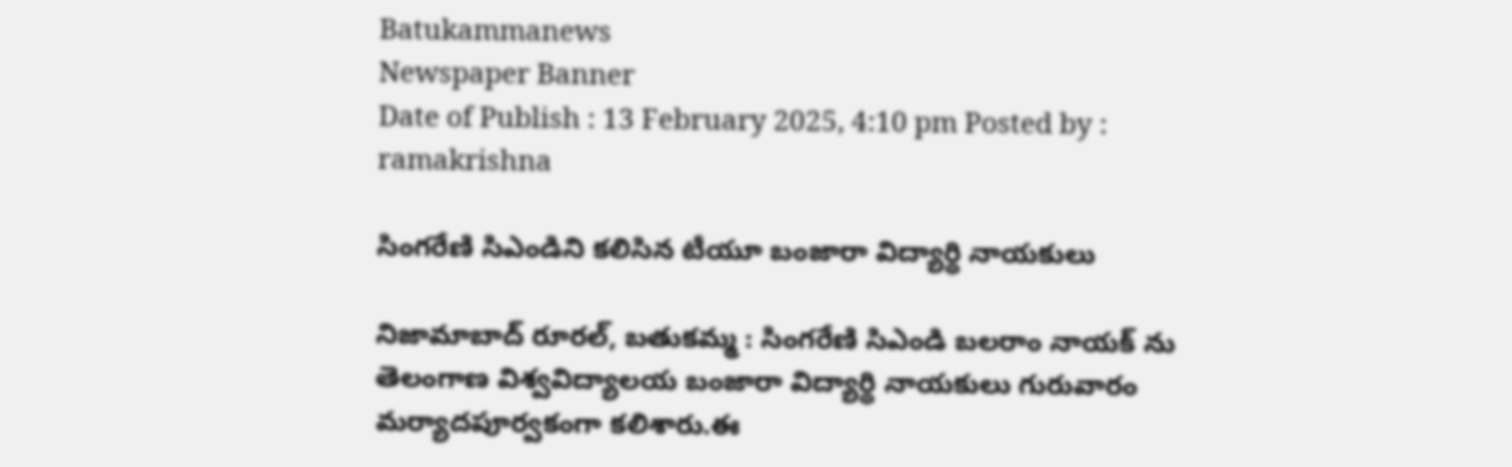Batukammanews
Newspaper Banner
Date of Publish : 13 February 2025, 4:10 pm Posted by : ramakrishna

సింగరేణి సిఎండిని కలిసిన టీయూ బంజారా విద్యార్థి నాయకులు

నిజామాబాద్ రూరల్, బతుకమ్మ : సింగరేణి సిఎండి బలరాం నాయక్ ను తెలంగాణ విశ్వవిద్యాలయ బంజారా విద్యార్థి నాయకులు గురువారం మర్యాదపూర్వకంగా కలిశారు.ఈ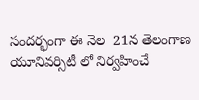సందర్భంగా ఈ నెల  21న తెలంగాణ యూనివర్సిటీ లో నిర్వహించే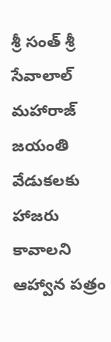శ్రీ సంత్ శ్రీ సేవాలాల్ మహారాజ్  జయంతి వేడుకలకు హాజరు కావాలని ఆహ్వాన పత్రం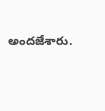అందజేశారు.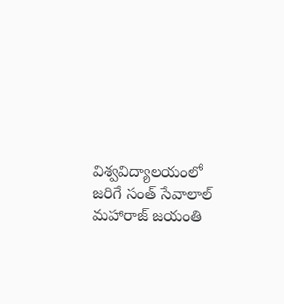విశ్వవిద్యాలయంలో జరిగే సంత్ సేవాలాల్ మహారాజ్ జయంతి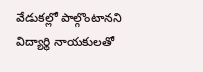వేడుకల్లో పాల్గొంటానని విద్యార్థి నాయకులతో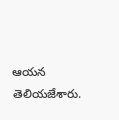ఆయన తెలియజేశారు.